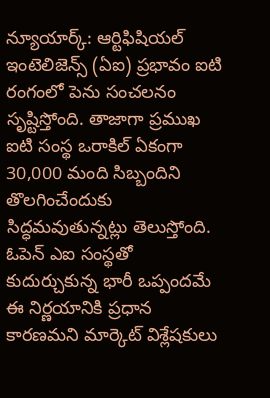న్యూయార్క్: ఆర్టిఫిషియల్ ఇంటెలిజెన్స్ (ఏఐ) ప్రభావం ఐటి రంగంలో పెను సంచలనం సృష్టిస్తోంది. తాజాగా ప్రముఖ ఐటి సంస్థ ఒరాకిల్ ఏకంగా 30,000 మంది సిబ్బందిని తొలగించేందుకు సిద్ధమవుతున్నట్లు తెలుస్తోంది. ఓపెన్ ఎఐ సంస్థతో కుదుర్చుకున్న భారీ ఒప్పందమే ఈ నిర్ణయానికి ప్రధాన కారణమని మార్కెట్ విశ్లేషకులు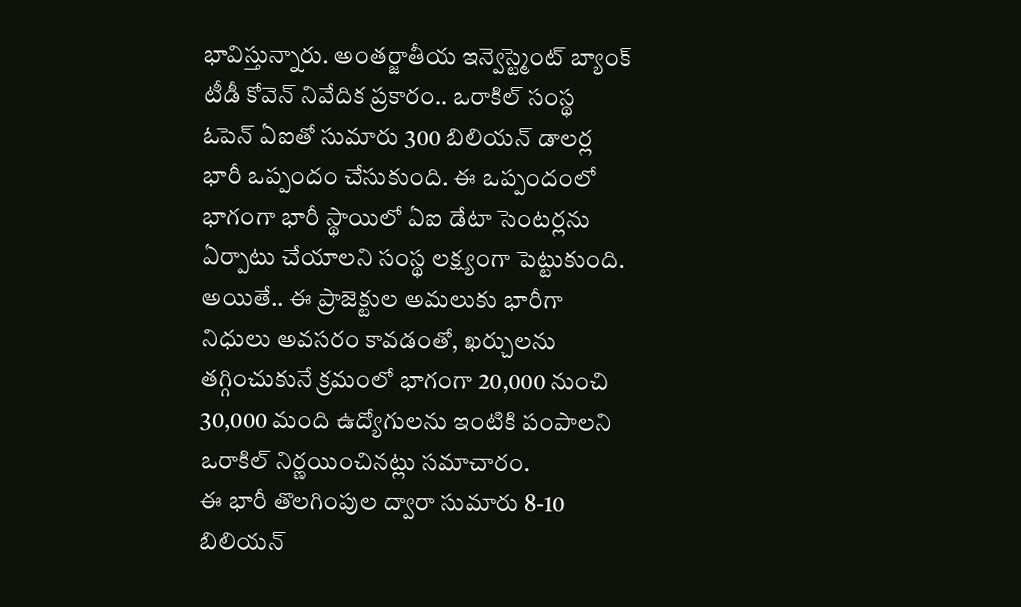భావిస్తున్నారు. అంతర్జాతీయ ఇన్వెస్ట్మెంట్ బ్యాంక్ టీడీ కోవెన్ నివేదిక ప్రకారం.. ఒరాకిల్ సంస్థ ఓపెన్ ఏఐతో సుమారు 300 బిలియన్ డాలర్ల భారీ ఒప్పందం చేసుకుంది. ఈ ఒప్పందంలో భాగంగా భారీ స్థాయిలో ఏఐ డేటా సెంటర్లను ఏర్పాటు చేయాలని సంస్థ లక్ష్యంగా పెట్టుకుంది. అయితే.. ఈ ప్రాజెక్టుల అమలుకు భారీగా నిధులు అవసరం కావడంతో, ఖర్చులను తగ్గించుకునే క్రమంలో భాగంగా 20,000 నుంచి 30,000 మంది ఉద్యోగులను ఇంటికి పంపాలని ఒరాకిల్ నిర్ణయించినట్లు సమాచారం.
ఈ భారీ తొలగింపుల ద్వారా సుమారు 8-10 బిలియన్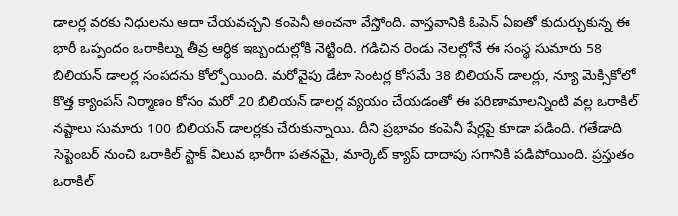డాలర్ల వరకు నిధులను ఆదా చేయవచ్చని కంపెనీ అంచనా వేస్తోంది. వాస్తవానికి ఓపెన్ ఏఐతో కుదుర్చుకున్న ఈ భారీ ఒప్పందం ఒరాకిల్ను తీవ్ర ఆర్థిక ఇబ్బందుల్లోకి నెట్టింది. గడిచిన రెండు నెలల్లోనే ఈ సంస్థ సుమారు 58 బిలియన్ డాలర్ల సంపదను కోల్పోయింది. మరోవైపు డేటా సెంటర్ల కోసమే 38 బిలియన్ డాలర్లు, న్యూ మెక్సికోలో కొత్త క్యాంపస్ నిర్మాణం కోసం మరో 20 బిలియన్ డాలర్ల వ్యయం చేయడంతో ఈ పరిణామాలన్నింటి వల్ల ఒరాకిల్ నష్టాలు సుమారు 100 బిలియన్ డాలర్లకు చేరుకున్నాయి. దీని ప్రభావం కంపెనీ షేర్లపై కూడా పడింది. గతేడాది సెప్టెంబర్ నుంచి ఒరాకిల్ స్టాక్ విలువ భారీగా పతనమై, మార్కెట్ క్యాప్ దాదాపు సగానికి పడిపోయింది. ప్రస్తుతం ఒరాకిల్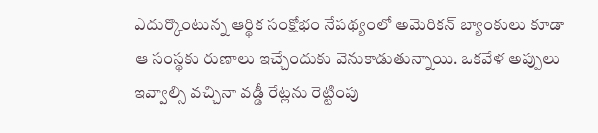ఎదుర్కొంటున్న ఆర్థిక సంక్షోభం నేపథ్యంలో అమెరికన్ బ్యాంకులు కూడా ఆ సంస్థకు రుణాలు ఇచ్చేందుకు వెనుకాడుతున్నాయి. ఒకవేళ అప్పులు ఇవ్వాల్సి వచ్చినా వడ్డీ రేట్లను రెట్టింపు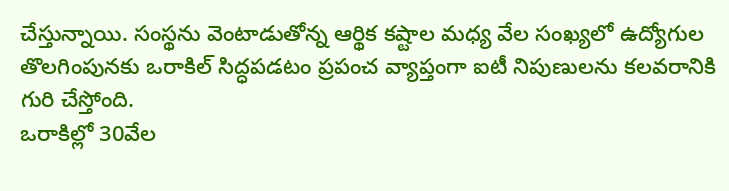చేస్తున్నాయి. సంస్థను వెంటాడుతోన్న ఆర్థిక కష్టాల మధ్య వేల సంఖ్యలో ఉద్యోగుల తొలగింపునకు ఒరాకిల్ సిద్ధపడటం ప్రపంచ వ్యాప్తంగా ఐటీ నిపుణులను కలవరానికి గురి చేస్తోంది.
ఒరాకిల్లో 30వేల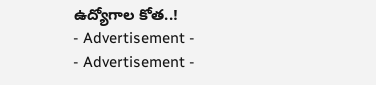ఉద్యోగాల కోత..!
- Advertisement -
- Advertisement -